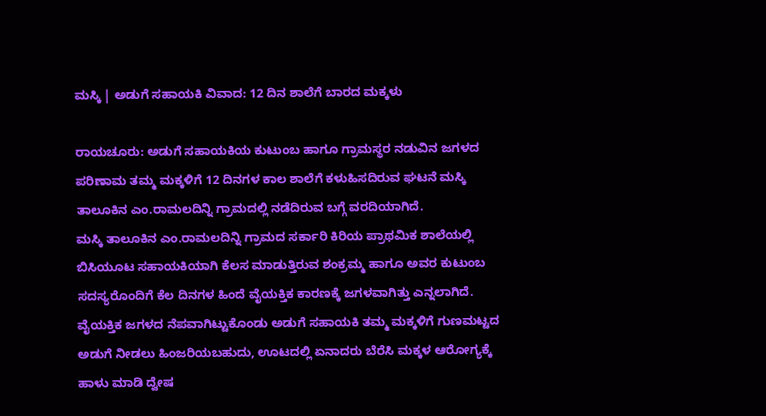ಮಸ್ಕಿ | ಅಡುಗೆ ಸಹಾಯಕಿ ವಿವಾದ: 12 ದಿನ ಶಾಲೆಗೆ ಬಾರದ ಮಕ್ಕಳು

ರಾಯಚೂರು: ಅಡುಗೆ ಸಹಾಯಕಿಯ ಕುಟುಂಬ ಹಾಗೂ ಗ್ರಾಮಸ್ಥರ ನಡುವಿನ ಜಗಳದ ಪರಿಣಾಮ ತಮ್ಮ ಮಕ್ಕಳಿಗೆ 12 ದಿನಗಳ ಕಾಲ ಶಾಲೆಗೆ ಕಳುಹಿಸದಿರುವ ಘಟನೆ ಮಸ್ಕಿ ತಾಲೂಕಿನ ಎಂ.ರಾಮಲದಿನ್ನಿ ಗ್ರಾಮದಲ್ಲಿ ನಡೆದಿರುವ ಬಗ್ಗೆ ವರದಿಯಾಗಿದೆ.
ಮಸ್ಕಿ ತಾಲೂಕಿನ ಎಂ.ರಾಮಲದಿನ್ನಿ ಗ್ರಾಮದ ಸರ್ಕಾರಿ ಕಿರಿಯ ಪ್ರಾಥಮಿಕ ಶಾಲೆಯಲ್ಲಿ ಬಿಸಿಯೂಟ ಸಹಾಯಕಿಯಾಗಿ ಕೆಲಸ ಮಾಡುತ್ತಿರುವ ಶಂಕ್ರಮ್ಮ ಹಾಗೂ ಅವರ ಕುಟುಂಬ ಸದಸ್ಯರೊಂದಿಗೆ ಕೆಲ ದಿನಗಳ ಹಿಂದೆ ವೈಯಕ್ತಿಕ ಕಾರಣಕ್ಕೆ ಜಗಳವಾಗಿತ್ತು ಎನ್ನಲಾಗಿದೆ. ವೈಯಕ್ತಿಕ ಜಗಳದ ನೆಪವಾಗಿಟ್ಟುಕೊಂಡು ಅಡುಗೆ ಸಹಾಯಕಿ ತಮ್ಮ ಮಕ್ಕಳಿಗೆ ಗುಣಮಟ್ಟದ ಅಡುಗೆ ನೀಡಲು ಹಿಂಜರಿಯಬಹುದು, ಊಟದಲ್ಲಿ ಏನಾದರು ಬೆರೆಸಿ ಮಕ್ಕಳ ಆರೋಗ್ಯಕ್ಕೆ ಹಾಳು ಮಾಡಿ ದ್ವೇಷ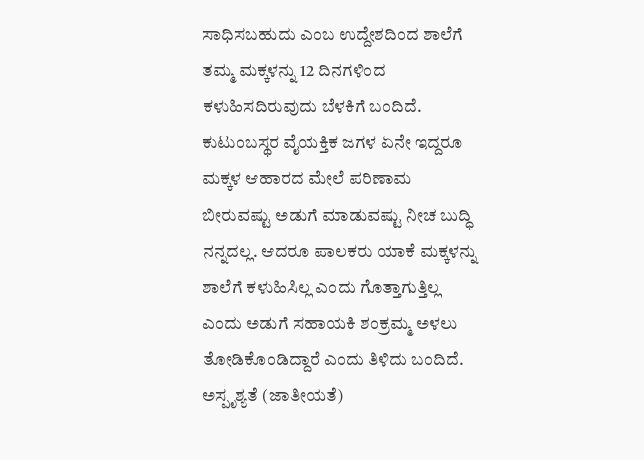ಸಾಧಿಸಬಹುದು ಎಂಬ ಉದ್ದೇಶದಿಂದ ಶಾಲೆಗೆ ತಮ್ಮ ಮಕ್ಕಳನ್ನು 12 ದಿನಗಳಿಂದ ಕಳುಹಿಸದಿರುವುದು ಬೆಳಕಿಗೆ ಬಂದಿದೆ.
ಕುಟುಂಬಸ್ಥರ ವೈಯಕ್ತಿಕ ಜಗಳ ಏನೇ ಇದ್ದರೂ ಮಕ್ಕಳ ಆಹಾರದ ಮೇಲೆ ಪರಿಣಾಮ ಬೀರುವಷ್ಟು ಅಡುಗೆ ಮಾಡುವಷ್ಟು ನೀಚ ಬುದ್ಧಿ ನನ್ನದಲ್ಲ. ಆದರೂ ಪಾಲಕರು ಯಾಕೆ ಮಕ್ಕಳನ್ನು ಶಾಲೆಗೆ ಕಳುಹಿಸಿಲ್ಲ ಎಂದು ಗೊತ್ತಾಗುತ್ತಿಲ್ಲ ಎಂದು ಅಡುಗೆ ಸಹಾಯಕಿ ಶಂಕ್ರಮ್ಮ ಅಳಲು ತೋಡಿಕೊಂಡಿದ್ದಾರೆ ಎಂದು ತಿಳಿದು ಬಂದಿದೆ.
ಅಸ್ಪೃಶ್ಯತೆ (ಜಾತೀಯತೆ)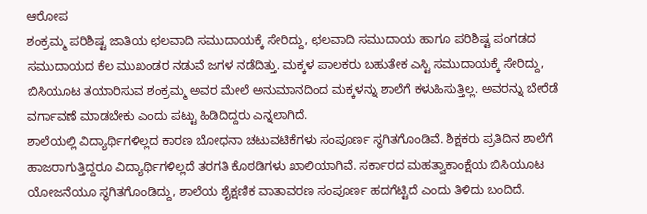ಆರೋಪ
ಶಂಕ್ರಮ್ಮ ಪರಿಶಿಷ್ಟ ಜಾತಿಯ ಛಲವಾದಿ ಸಮುದಾಯಕ್ಕೆ ಸೇರಿದ್ದು, ಛಲವಾದಿ ಸಮುದಾಯ ಹಾಗೂ ಪರಿಶಿಷ್ಟ ಪಂಗಡದ ಸಮುದಾಯದ ಕೆಲ ಮುಖಂಡರ ನಡುವೆ ಜಗಳ ನಡೆದಿತ್ತು. ಮಕ್ಕಳ ಪಾಲಕರು ಬಹುತೇಕ ಎಸ್ಟಿ ಸಮುದಾಯಕ್ಕೆ ಸೇರಿದ್ದು, ಬಿಸಿಯೂಟ ತಯಾರಿಸುವ ಶಂಕ್ರಮ್ಮ ಅವರ ಮೇಲೆ ಅನುಮಾನದಿಂದ ಮಕ್ಕಳನ್ನು ಶಾಲೆಗೆ ಕಳುಹಿಸುತ್ತಿಲ್ಲ. ಅವರನ್ನು ಬೇರೆಡೆ ವರ್ಗಾವಣೆ ಮಾಡಬೇಕು ಎಂದು ಪಟ್ಟು ಹಿಡಿದಿದ್ದರು ಎನ್ನಲಾಗಿದೆ.
ಶಾಲೆಯಲ್ಲಿ ವಿದ್ಯಾರ್ಥಿಗಳಿಲ್ಲದ ಕಾರಣ ಬೋಧನಾ ಚಟುವಟಿಕೆಗಳು ಸಂಪೂರ್ಣ ಸ್ಥಗಿತಗೊಂಡಿವೆ. ಶಿಕ್ಷಕರು ಪ್ರತಿದಿನ ಶಾಲೆಗೆ ಹಾಜರಾಗುತ್ತಿದ್ದರೂ ವಿದ್ಯಾರ್ಥಿಗಳಿಲ್ಲದೆ ತರಗತಿ ಕೊಠಡಿಗಳು ಖಾಲಿಯಾಗಿವೆ. ಸರ್ಕಾರದ ಮಹತ್ವಾಕಾಂಕ್ಷೆಯ ಬಿಸಿಯೂಟ ಯೋಜನೆಯೂ ಸ್ಥಗಿತಗೊಂಡಿದ್ದು, ಶಾಲೆಯ ಶೈಕ್ಷಣಿಕ ವಾತಾವರಣ ಸಂಪೂರ್ಣ ಹದಗೆಟ್ಟಿದೆ ಎಂದು ತಿಳಿದು ಬಂದಿದೆ.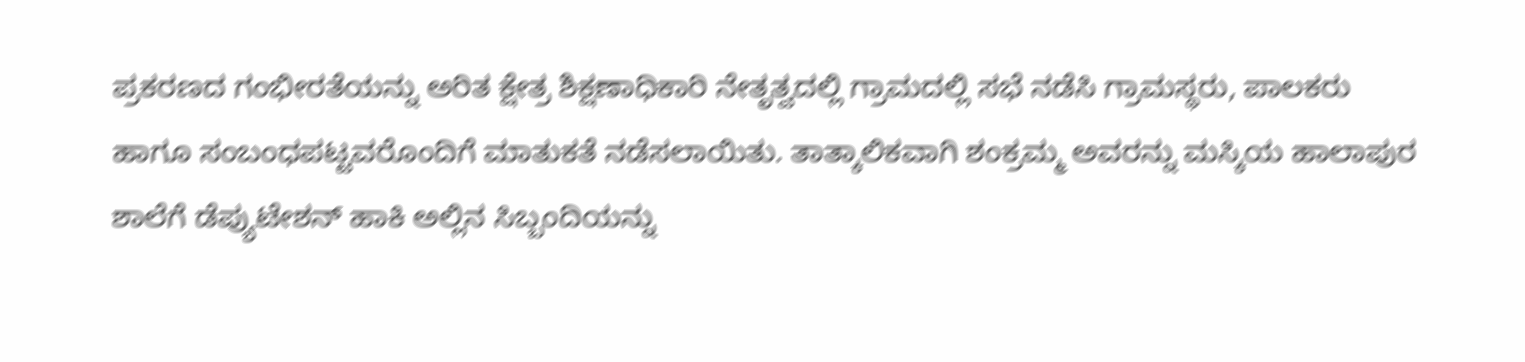ಪ್ರಕರಣದ ಗಂಭೀರತೆಯನ್ನು ಅರಿತ ಕ್ಷೇತ್ರ ಶಿಕ್ಷಣಾಧಿಕಾರಿ ನೇತೃತ್ವದಲ್ಲಿ ಗ್ರಾಮದಲ್ಲಿ ಸಭೆ ನಡೆಸಿ ಗ್ರಾಮಸ್ಥರು, ಪಾಲಕರು ಹಾಗೂ ಸಂಬಂಧಪಟ್ಟವರೊಂದಿಗೆ ಮಾತುಕತೆ ನಡೆಸಲಾಯಿತು. ತಾತ್ಕಾಲಿಕವಾಗಿ ಶಂಕ್ರಮ್ಮ ಅವರನ್ನು ಮಸ್ಕಿಯ ಹಾಲಾಪುರ ಶಾಲೆಗೆ ಡೆಪ್ಯುಟೇಶನ್ ಹಾಕಿ ಅಲ್ಲಿನ ಸಿಬ್ಬಂದಿಯನ್ನು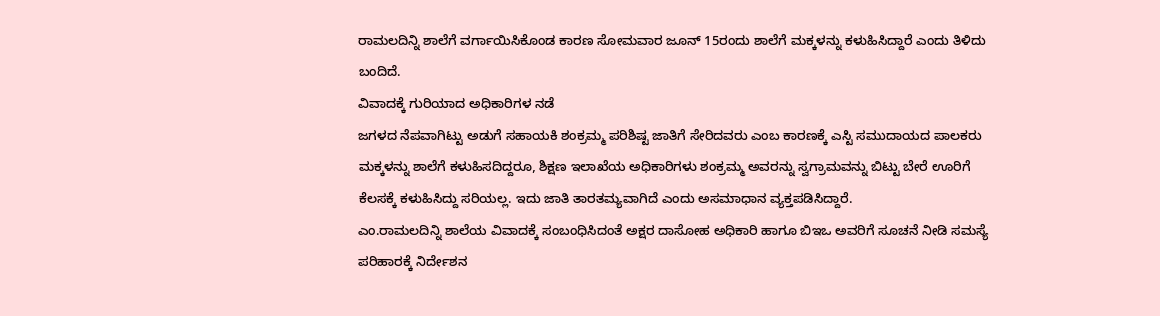ರಾಮಲದಿನ್ನಿ ಶಾಲೆಗೆ ವರ್ಗಾಯಿಸಿಕೊಂಡ ಕಾರಣ ಸೋಮವಾರ ಜೂನ್ 15ರಂದು ಶಾಲೆಗೆ ಮಕ್ಕಳನ್ನು ಕಳುಹಿಸಿದ್ದಾರೆ ಎಂದು ತಿಳಿದು ಬಂದಿದೆ.
ವಿವಾದಕ್ಕೆ ಗುರಿಯಾದ ಅಧಿಕಾರಿಗಳ ನಡೆ
ಜಗಳದ ನೆಪವಾಗಿಟ್ಟು ಅಡುಗೆ ಸಹಾಯಕಿ ಶಂಕ್ರಮ್ಮ ಪರಿಶಿಷ್ಟ ಜಾತಿಗೆ ಸೇರಿದವರು ಎಂಬ ಕಾರಣಕ್ಕೆ ಎಸ್ಟಿ ಸಮುದಾಯದ ಪಾಲಕರು ಮಕ್ಕಳನ್ನು ಶಾಲೆಗೆ ಕಳುಹಿಸದಿದ್ದರೂ, ಶಿಕ್ಷಣ ಇಲಾಖೆಯ ಅಧಿಕಾರಿಗಳು ಶಂಕ್ರಮ್ಮ ಅವರನ್ನು ಸ್ವಗ್ರಾಮವನ್ನು ಬಿಟ್ಟು ಬೇರೆ ಊರಿಗೆ ಕೆಲಸಕ್ಕೆ ಕಳುಹಿಸಿದ್ದು ಸರಿಯಲ್ಲ. ಇದು ಜಾತಿ ತಾರತಮ್ಯವಾಗಿದೆ ಎಂದು ಅಸಮಾಧಾನ ವ್ಯಕ್ತಪಡಿಸಿದ್ದಾರೆ.
ಎಂ.ರಾಮಲದಿನ್ನಿ ಶಾಲೆಯ ವಿವಾದಕ್ಕೆ ಸಂಬಂಧಿಸಿದಂತೆ ಅಕ್ಷರ ದಾಸೋಹ ಅಧಿಕಾರಿ ಹಾಗೂ ಬಿಇಒ ಅವರಿಗೆ ಸೂಚನೆ ನೀಡಿ ಸಮಸ್ಯೆ ಪರಿಹಾರಕ್ಕೆ ನಿರ್ದೇಶನ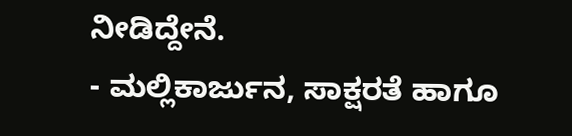ನೀಡಿದ್ದೇನೆ.
- ಮಲ್ಲಿಕಾರ್ಜುನ, ಸಾಕ್ಷರತೆ ಹಾಗೂ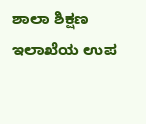ಶಾಲಾ ಶಿಕ್ಷಣ ಇಲಾಖೆಯ ಉಪ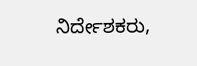ನಿರ್ದೇಶಕರು,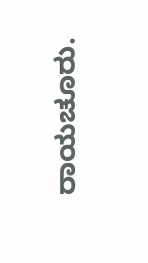ರಾಯಚೂರು.